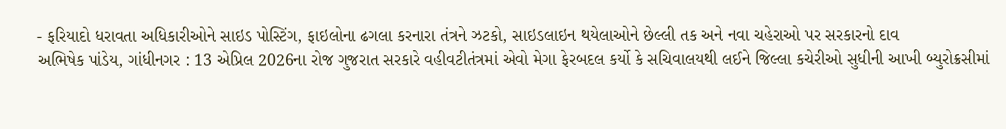- ફરિયાદો ધરાવતા અધિકારીઓને સાઇડ પોસ્ટિંગ, ફાઇલોના ઢગલા કરનારા તંત્રને ઝટકો, સાઇડલાઇન થયેલાઓને છેલ્લી તક અને નવા ચહેરાઓ પર સરકારનો દાવ
અભિષેક પાંડેય, ગાંધીનગર : 13 એપ્રિલ 2026ના રોજ ગુજરાત સરકારે વહીવટીતંત્રમાં એવો મેગા ફેરબદલ કર્યો કે સચિવાલયથી લઈને જિલ્લા કચેરીઓ સુધીની આખી બ્યુરોક્રસીમાં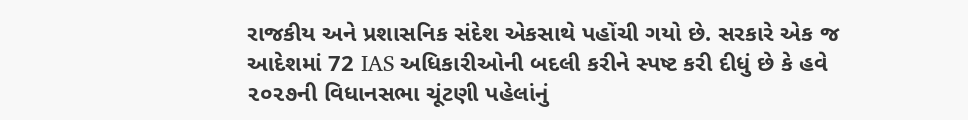રાજકીય અને પ્રશાસનિક સંદેશ એકસાથે પહોંચી ગયો છે. સરકારે એક જ આદેશમાં 72 IAS અધિકારીઓની બદલી કરીને સ્પષ્ટ કરી દીધું છે કે હવે ૨૦૨૭ની વિધાનસભા ચૂંટણી પહેલાંનું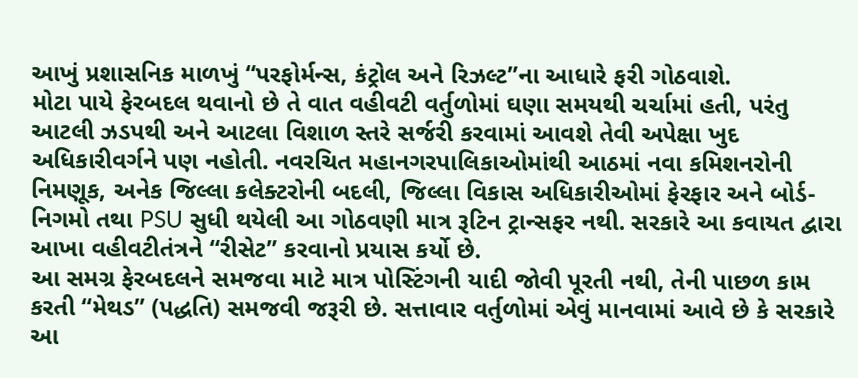આખું પ્રશાસનિક માળખું “પરફોર્મન્સ, કંટ્રોલ અને રિઝલ્ટ”ના આધારે ફરી ગોઠવાશે.
મોટા પાયે ફેરબદલ થવાનો છે તે વાત વહીવટી વર્તુળોમાં ઘણા સમયથી ચર્ચામાં હતી, પરંતુ આટલી ઝડપથી અને આટલા વિશાળ સ્તરે સર્જરી કરવામાં આવશે તેવી અપેક્ષા ખુદ અધિકારીવર્ગને પણ નહોતી. નવરચિત મહાનગરપાલિકાઓમાંથી આઠમાં નવા કમિશનરોની નિમણૂક, અનેક જિલ્લા કલેક્ટરોની બદલી, જિલ્લા વિકાસ અધિકારીઓમાં ફેરફાર અને બોર્ડ-નિગમો તથા PSU સુધી થયેલી આ ગોઠવણી માત્ર રૂટિન ટ્રાન્સફર નથી. સરકારે આ કવાયત દ્વારા આખા વહીવટીતંત્રને “રીસેટ” કરવાનો પ્રયાસ કર્યો છે.
આ સમગ્ર ફેરબદલને સમજવા માટે માત્ર પોસ્ટિંગની યાદી જોવી પૂરતી નથી, તેની પાછળ કામ કરતી “મેથડ” (પદ્ધતિ) સમજવી જરૂરી છે. સત્તાવાર વર્તુળોમાં એવું માનવામાં આવે છે કે સરકારે આ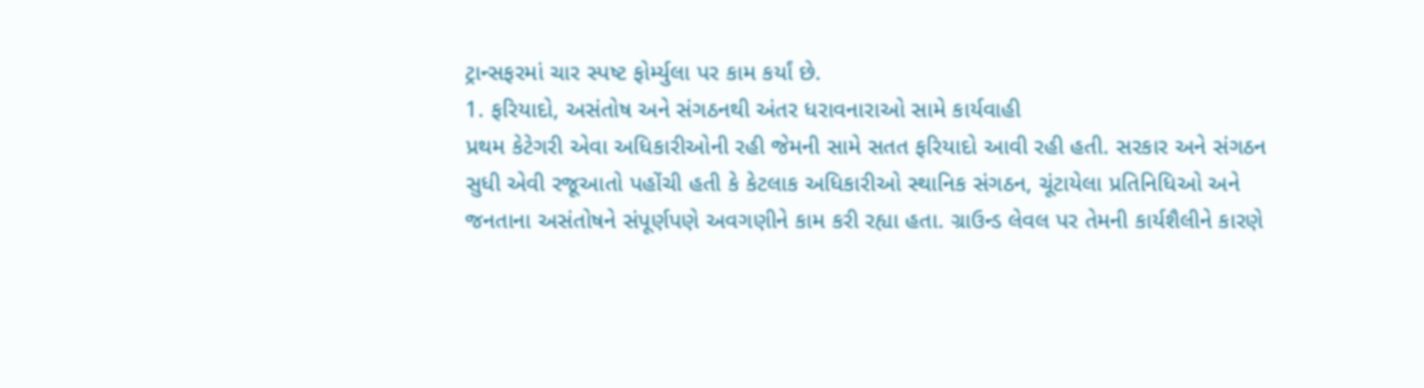ટ્રાન્સફરમાં ચાર સ્પષ્ટ ફોર્મ્યુલા પર કામ કર્યાં છે.
1. ફરિયાદો, અસંતોષ અને સંગઠનથી અંતર ધરાવનારાઓ સામે કાર્યવાહી
પ્રથમ કેટેગરી એવા અધિકારીઓની રહી જેમની સામે સતત ફરિયાદો આવી રહી હતી. સરકાર અને સંગઠન સુધી એવી રજૂઆતો પહોંચી હતી કે કેટલાક અધિકારીઓ સ્થાનિક સંગઠન, ચૂંટાયેલા પ્રતિનિધિઓ અને જનતાના અસંતોષને સંપૂર્ણપણે અવગણીને કામ કરી રહ્યા હતા. ગ્રાઉન્ડ લેવલ પર તેમની કાર્યશૈલીને કારણે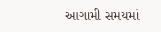આગામી સમયમાં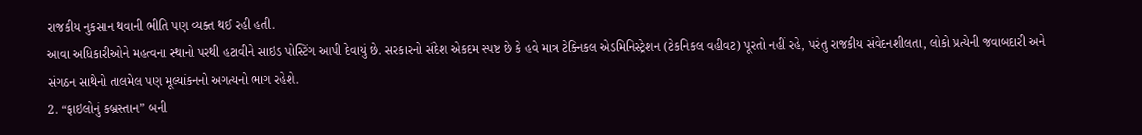રાજકીય નુકસાન થવાની ભીતિ પણ વ્યક્ત થઈ રહી હતી.
આવા અધિકારીઓને મહત્વના સ્થાનો પરથી હટાવીને સાઇડ પોસ્ટિંગ આપી દેવાયું છે. સરકારનો સંદેશ એકદમ સ્પષ્ટ છે કે હવે માત્ર ટેક્નિકલ એડમિનિસ્ટ્રેશન (ટેકનિકલ વહીવટ) પૂરતો નહીં રહે, પરંતુ રાજકીય સંવેદનશીલતા, લોકો પ્રત્યેની જવાબદારી અને સંગઠન સાથેનો તાલમેલ પણ મૂલ્યાંકનનો અગત્યનો ભાગ રહેશે.
2. “ફાઇલોનું કબ્રસ્તાન” બની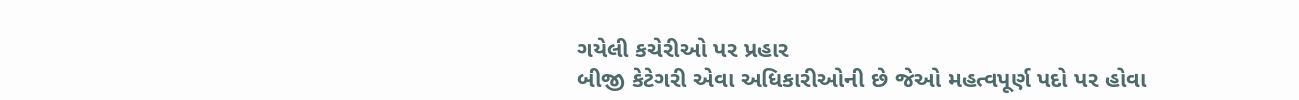ગયેલી કચેરીઓ પર પ્રહાર
બીજી કેટેગરી એવા અધિકારીઓની છે જેઓ મહત્વપૂર્ણ પદો પર હોવા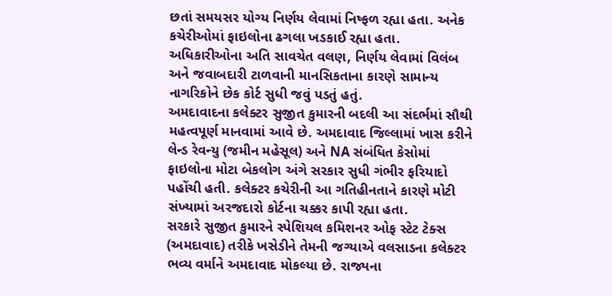છતાં સમયસર યોગ્ય નિર્ણય લેવામાં નિષ્ફળ રહ્યા હતા. અનેક કચેરીઓમાં ફાઇલોના ઢગલા ખડકાઈ રહ્યા હતા. અધિકારીઓના અતિ સાવચેત વલણ, નિર્ણય લેવામાં વિલંબ અને જવાબદારી ટાળવાની માનસિકતાના કારણે સામાન્ય નાગરિકોને છેક કોર્ટ સુધી જવું પડતું હતું.
અમદાવાદના કલેક્ટર સુજીત કુમારની બદલી આ સંદર્ભમાં સૌથી મહત્વપૂર્ણ માનવામાં આવે છે. અમદાવાદ જિલ્લામાં ખાસ કરીને લેન્ડ રેવન્યુ (જમીન મહેસૂલ) અને NA સંબંધિત કેસોમાં ફાઇલોના મોટા બેકલોગ અંગે સરકાર સુધી ગંભીર ફરિયાદો પહોંચી હતી. કલેક્ટર કચેરીની આ ગતિહીનતાને કારણે મોટી સંખ્યામાં અરજદારો કોર્ટના ચક્કર કાપી રહ્યા હતા.
સરકારે સુજીત કુમારને સ્પેશિયલ કમિશનર ઓફ સ્ટેટ ટેક્સ (અમદાવાદ) તરીકે ખસેડીને તેમની જગ્યાએ વલસાડના કલેક્ટર ભવ્ય વર્માને અમદાવાદ મોકલ્યા છે. રાજ્યના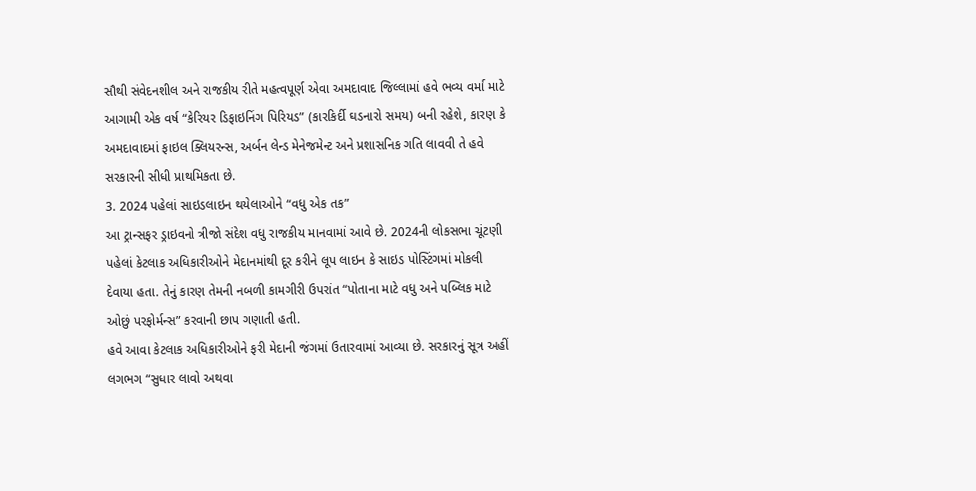સૌથી સંવેદનશીલ અને રાજકીય રીતે મહત્વપૂર્ણ એવા અમદાવાદ જિલ્લામાં હવે ભવ્ય વર્મા માટે આગામી એક વર્ષ “કેરિયર ડિફાઇનિંગ પિરિયડ” (કારકિર્દી ઘડનારો સમય) બની રહેશે, કારણ કે અમદાવાદમાં ફાઇલ ક્લિયરન્સ, અર્બન લેન્ડ મેનેજમેન્ટ અને પ્રશાસનિક ગતિ લાવવી તે હવે સરકારની સીધી પ્રાથમિકતા છે.
3. 2024 પહેલાં સાઇડલાઇન થયેલાઓને “વધુ એક તક”
આ ટ્રાન્સફર ડ્રાઇવનો ત્રીજો સંદેશ વધુ રાજકીય માનવામાં આવે છે. 2024ની લોકસભા ચૂંટણી પહેલાં કેટલાક અધિકારીઓને મેદાનમાંથી દૂર કરીને લૂપ લાઇન કે સાઇડ પોસ્ટિંગમાં મોકલી દેવાયા હતા. તેનું કારણ તેમની નબળી કામગીરી ઉપરાંત “પોતાના માટે વધુ અને પબ્લિક માટે ઓછું પરફોર્મન્સ” કરવાની છાપ ગણાતી હતી.
હવે આવા કેટલાક અધિકારીઓને ફરી મેદાની જંગમાં ઉતારવામાં આવ્યા છે. સરકારનું સૂત્ર અહીં લગભગ “સુધાર લાવો અથવા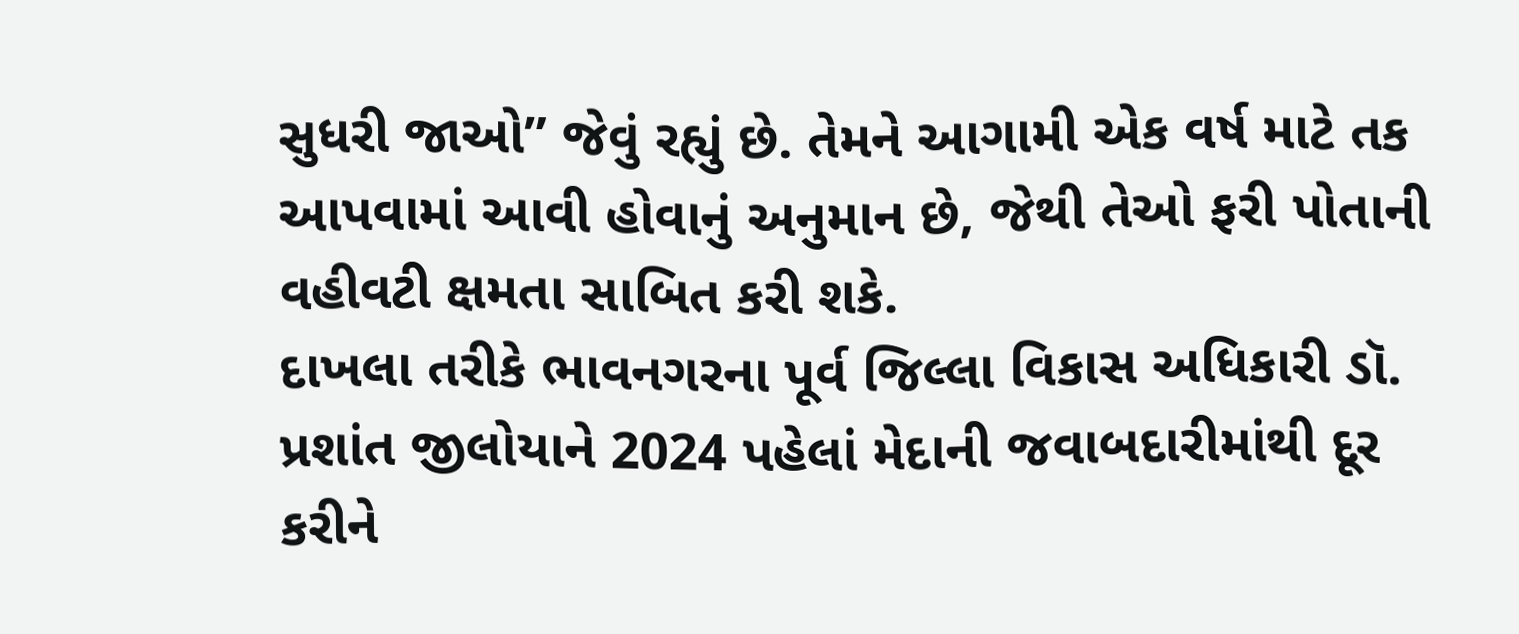સુધરી જાઓ” જેવું રહ્યું છે. તેમને આગામી એક વર્ષ માટે તક આપવામાં આવી હોવાનું અનુમાન છે, જેથી તેઓ ફરી પોતાની વહીવટી ક્ષમતા સાબિત કરી શકે.
દાખલા તરીકે ભાવનગરના પૂર્વ જિલ્લા વિકાસ અધિકારી ડૉ. પ્રશાંત જીલોયાને 2024 પહેલાં મેદાની જવાબદારીમાંથી દૂર કરીને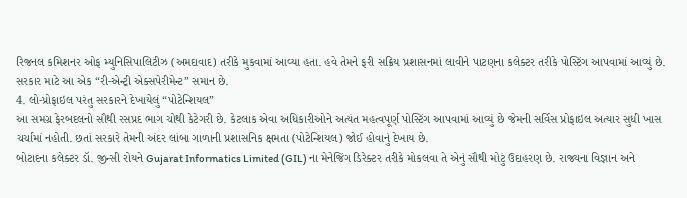રિજનલ કમિશનર ઓફ મ્યુનિસિપાલિટીઝ (અમદાવાદ) તરીકે મુકવામાં આવ્યા હતા. હવે તેમને ફરી સક્રિય પ્રશાસનમાં લાવીને પાટણના કલેક્ટર તરીકે પોસ્ટિંગ આપવામાં આવ્યું છે. સરકાર માટે આ એક “રી-એન્ટ્રી એક્સપેરીમેન્ટ” સમાન છે.
4. લો-પ્રોફાઇલ પરંતુ સરકારને દેખાયેલું “પોટેન્શિયલ”
આ સમગ્ર ફેરબદલનો સૌથી રસપ્રદ ભાગ ચોથી કેટેગરી છે. કેટલાક એવા અધિકારીઓને અત્યંત મહત્વપૂર્ણ પોસ્ટિંગ આપવામાં આવ્યું છે જેમની સર્વિસ પ્રોફાઇલ અત્યાર સુધી ખાસ ચર્ચામાં નહોતી. છતાં સરકારે તેમની અંદર લાંબા ગાળાની પ્રશાસનિક ક્ષમતા (પોટેન્શિયલ) જોઈ હોવાનું દેખાય છે.
બોટાદના કલેક્ટર ડૉ. જીન્સી રોયને Gujarat Informatics Limited (GIL) ના મેનેજિંગ ડિરેક્ટર તરીકે મોકલવા તે એનું સૌથી મોટું ઉદાહરણ છે. રાજ્યના વિજ્ઞાન અને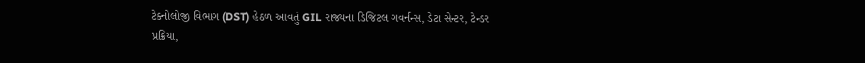ટેક્નોલોજી વિભાગ (DST) હેઠળ આવતું GIL રાજ્યના ડિજિટલ ગવર્નન્સ, ડેટા સેન્ટર, ટેન્ડર પ્રક્રિયા,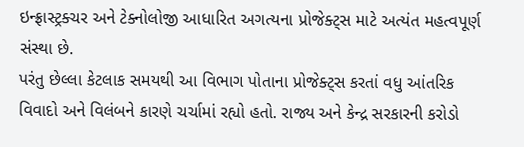ઇન્ફ્રાસ્ટ્રક્ચર અને ટેક્નોલોજી આધારિત અગત્યના પ્રોજેક્ટ્સ માટે અત્યંત મહત્વપૂર્ણ સંસ્થા છે.
પરંતુ છેલ્લા કેટલાક સમયથી આ વિભાગ પોતાના પ્રોજેક્ટ્સ કરતાં વધુ આંતરિક વિવાદો અને વિલંબને કારણે ચર્ચામાં રહ્યો હતો. રાજ્ય અને કેન્દ્ર સરકારની કરોડો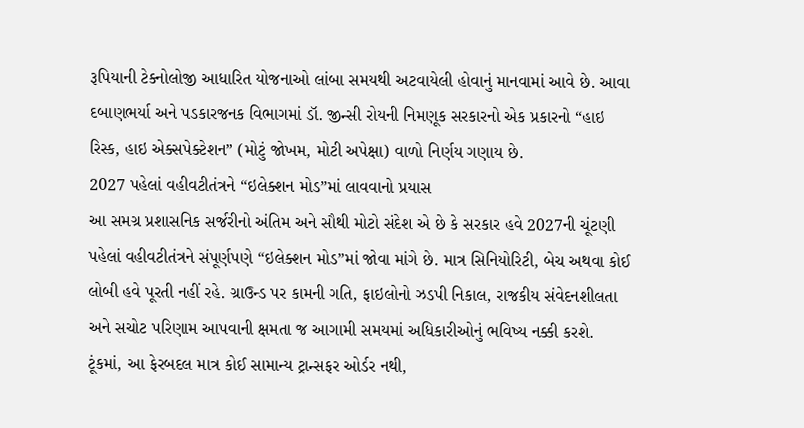રૂપિયાની ટેક્નોલોજી આધારિત યોજનાઓ લાંબા સમયથી અટવાયેલી હોવાનું માનવામાં આવે છે. આવા દબાણભર્યા અને પડકારજનક વિભાગમાં ડૉ. જીન્સી રોયની નિમણૂક સરકારનો એક પ્રકારનો “હાઇ રિસ્ક, હાઇ એક્સપેક્ટેશન” (મોટું જોખમ, મોટી અપેક્ષા) વાળો નિર્ણય ગણાય છે.
2027 પહેલાં વહીવટીતંત્રને “ઇલેક્શન મોડ”માં લાવવાનો પ્રયાસ
આ સમગ્ર પ્રશાસનિક સર્જરીનો અંતિમ અને સૌથી મોટો સંદેશ એ છે કે સરકાર હવે 2027ની ચૂંટણી પહેલાં વહીવટીતંત્રને સંપૂર્ણપણે “ઇલેક્શન મોડ”માં જોવા માંગે છે. માત્ર સિનિયોરિટી, બેચ અથવા કોઈ લોબી હવે પૂરતી નહીં રહે. ગ્રાઉન્ડ પર કામની ગતિ, ફાઇલોનો ઝડપી નિકાલ, રાજકીય સંવેદનશીલતા અને સચોટ પરિણામ આપવાની ક્ષમતા જ આગામી સમયમાં અધિકારીઓનું ભવિષ્ય નક્કી કરશે.
ટૂંકમાં, આ ફેરબદલ માત્ર કોઈ સામાન્ય ટ્રાન્સફર ઓર્ડર નથી,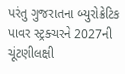પરંતુ ગુજરાતના બ્યુરોક્રેટિક પાવર સ્ટ્રક્ચરને 2027ની ચૂંટણીલક્ષી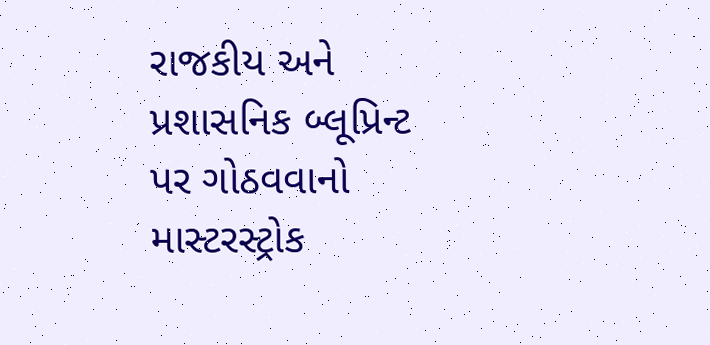રાજકીય અને પ્રશાસનિક બ્લૂપ્રિન્ટ પર ગોઠવવાનો માસ્ટરસ્ટ્રોક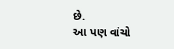છે.
આ પણ વાંચો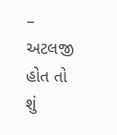– અટલજી હોત તો શું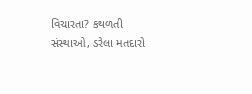વિચારતા? કથળતી સંસ્થાઓ, ડરેલા મતદારો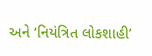અને ‘નિયંત્રિત લોકશાહી’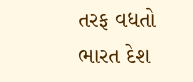તરફ વધતો ભારત દેશ